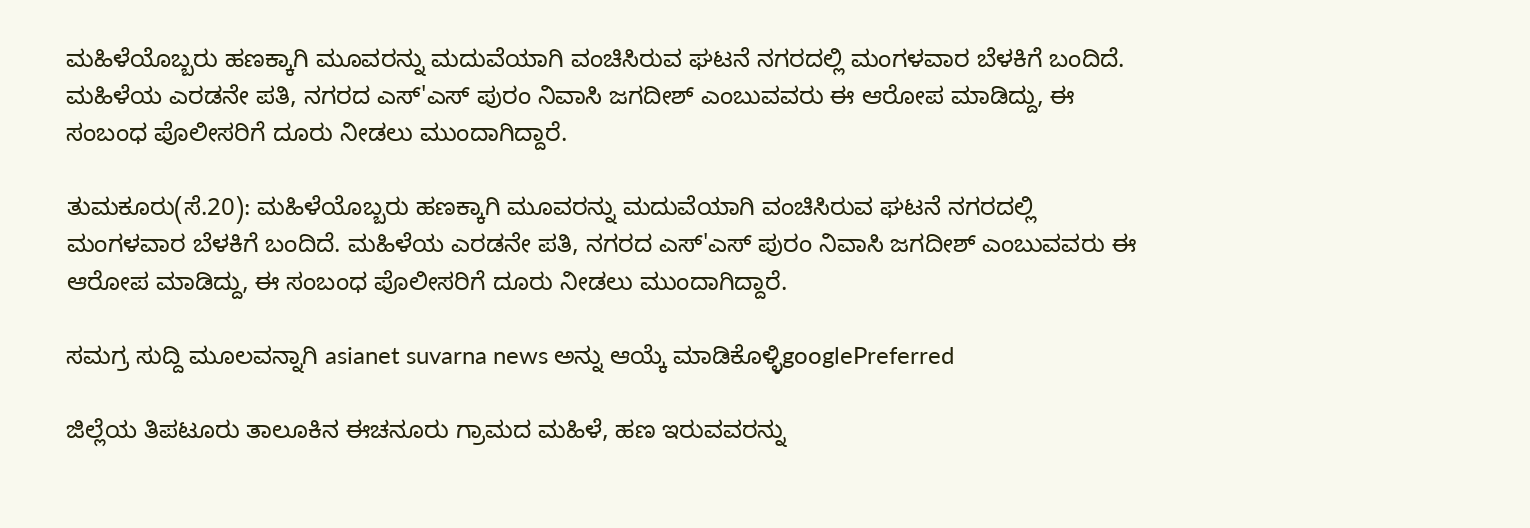ಮಹಿಳೆಯೊಬ್ಬರು ಹಣಕ್ಕಾಗಿ ಮೂವರನ್ನು ಮದುವೆಯಾಗಿ ವಂಚಿಸಿರುವ ಘಟನೆ ನಗರದಲ್ಲಿ ಮಂಗಳವಾರ ಬೆಳಕಿಗೆ ಬಂದಿದೆ. ಮಹಿಳೆಯ ಎರಡನೇ ಪತಿ, ನಗರದ ಎಸ್‌'ಎಸ್ ಪುರಂ ನಿವಾಸಿ ಜಗದೀಶ್ ಎಂಬುವವರು ಈ ಆರೋಪ ಮಾಡಿದ್ದು, ಈ ಸಂಬಂಧ ಪೊಲೀಸರಿಗೆ ದೂರು ನೀಡಲು ಮುಂದಾಗಿದ್ದಾರೆ.

ತುಮಕೂರು(ಸೆ.20): ಮಹಿಳೆಯೊಬ್ಬರು ಹಣಕ್ಕಾಗಿ ಮೂವರನ್ನು ಮದುವೆಯಾಗಿ ವಂಚಿಸಿರುವ ಘಟನೆ ನಗರದಲ್ಲಿ ಮಂಗಳವಾರ ಬೆಳಕಿಗೆ ಬಂದಿದೆ. ಮಹಿಳೆಯ ಎರಡನೇ ಪತಿ, ನಗರದ ಎಸ್‌'ಎಸ್ ಪುರಂ ನಿವಾಸಿ ಜಗದೀಶ್ ಎಂಬುವವರು ಈ ಆರೋಪ ಮಾಡಿದ್ದು, ಈ ಸಂಬಂಧ ಪೊಲೀಸರಿಗೆ ದೂರು ನೀಡಲು ಮುಂದಾಗಿದ್ದಾರೆ.

ಸಮಗ್ರ ಸುದ್ದಿ ಮೂಲವನ್ನಾಗಿ asianet suvarna news ಅನ್ನು ಆಯ್ಕೆ ಮಾಡಿಕೊಳ್ಳಿgooglePreferred

ಜಿಲ್ಲೆಯ ತಿಪಟೂರು ತಾಲೂಕಿನ ಈಚನೂರು ಗ್ರಾಮದ ಮಹಿಳೆ, ಹಣ ಇರುವವರನ್ನು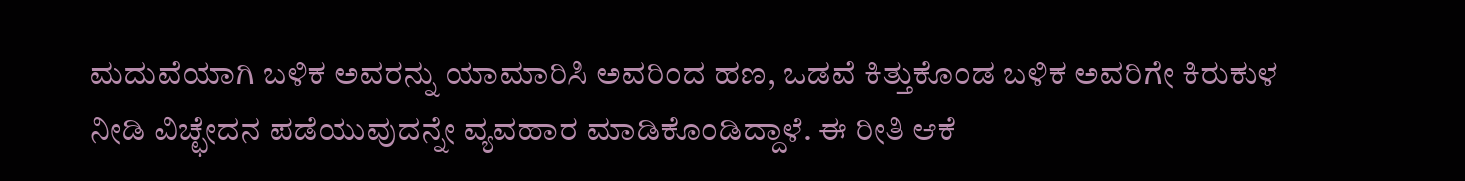ಮದುವೆಯಾಗಿ ಬಳಿಕ ಅವರನ್ನು ಯಾಮಾರಿಸಿ ಅವರಿಂದ ಹಣ, ಒಡವೆ ಕಿತ್ತುಕೊಂಡ ಬಳಿಕ ಅವರಿಗೇ ಕಿರುಕುಳ ನೀಡಿ ವಿಚ್ಛೇದನ ಪಡೆಯುವುದನ್ನೇ ವ್ಯವಹಾರ ಮಾಡಿಕೊಂಡಿದ್ದಾಳೆ. ಈ ರೀತಿ ಆಕೆ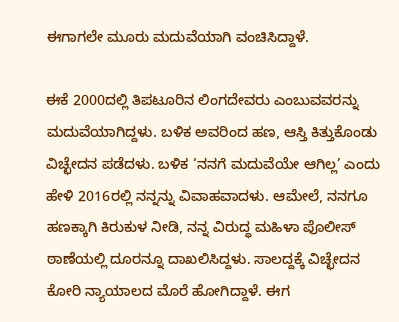ಈಗಾಗಲೇ ಮೂರು ಮದುವೆಯಾಗಿ ವಂಚಿಸಿದ್ದಾಳೆ.

ಈಕೆ 2000ದಲ್ಲಿ ತಿಪಟೂರಿನ ಲಿಂಗದೇವರು ಎಂಬುವವರನ್ನು ಮದುವೆಯಾಗಿದ್ದಳು. ಬಳಿಕ ಅವರಿಂದ ಹಣ, ಆಸ್ತಿ ಕಿತ್ತುಕೊಂಡು ವಿಚ್ಛೇದನ ಪಡೆದಳು. ಬಳಿಕ ‘ನನಗೆ ಮದುವೆಯೇ ಆಗಿಲ್ಲ’ ಎಂದು ಹೇಳಿ 2016ರಲ್ಲಿ ನನ್ನನ್ನು ವಿವಾಹವಾದಳು. ಆಮೇಲೆ, ನನಗೂ ಹಣಕ್ಕಾಗಿ ಕಿರುಕುಳ ನೀಡಿ, ನನ್ನ ವಿರುದ್ಧ ಮಹಿಳಾ ಪೊಲೀಸ್ ಠಾಣೆಯಲ್ಲಿ ದೂರನ್ನೂ ದಾಖಲಿಸಿದ್ದಳು. ಸಾಲದ್ದಕ್ಕೆ ವಿಚ್ಛೇದನ ಕೋರಿ ನ್ಯಾಯಾಲದ ಮೊರೆ ಹೋಗಿದ್ದಾಳೆ. ಈಗ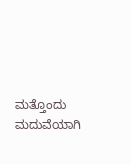ಮತ್ತೊಂದು ಮದುವೆಯಾಗಿ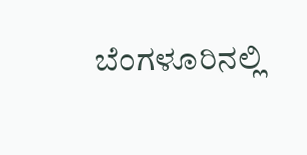ಬೆಂಗಳೂರಿನಲ್ಲಿ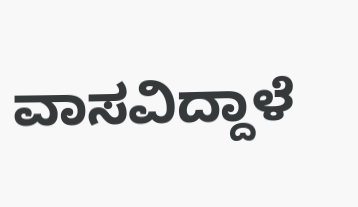ವಾಸವಿದ್ದಾಳೆ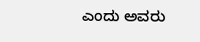ಎಂದು ಅವರು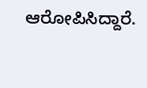ಆರೋಪಿಸಿದ್ದಾರೆ.